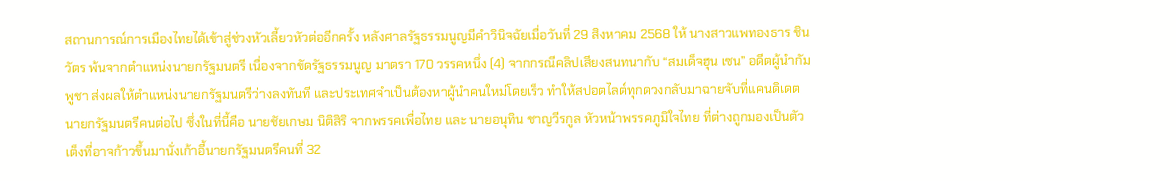สถานการณ์การเมืองไทยได้เข้าสู่ช่วงหัวเลี้ยวหัวต่ออีกครั้ง หลังศาลรัฐธรรมนูญมีคำวินิจฉัยเมื่อวันที่ 29 สิงหาคม 2568 ให้ นางสาวแพทองธาร ชินวัตร พ้นจากตำแหน่งนายกรัฐมนตรี เนื่องจากขัดรัฐธรรมนูญ มาตรา 170 วรรคหนึ่ง (4) จากกรณีคลิปเสียงสนทนากับ “สมเด็จฮุน เซน” อดีตผู้นำกัมพูชา ส่งผลให้ตำแหน่งนายกรัฐมนตรีว่างลงทันที และประเทศจำเป็นต้องหาผู้นำคนใหม่โดยเร็ว ทำให้สปอตไลต์ทุกดวงกลับมาฉายจับที่แคนดิเดตนายกรัฐมนตรีคนต่อไป ซึ่งในที่นี้คือ นายชัยเกษม นิติสิริ จากพรรคเพื่อไทย และ นายอนุทิน ชาญวีรกูล หัวหน้าพรรคภูมิใจไทย ที่ต่างถูกมองเป็นตัวเต็งที่อาจก้าวขึ้นมานั่งเก้าอี้นายกรัฐมนตรีคนที่ 32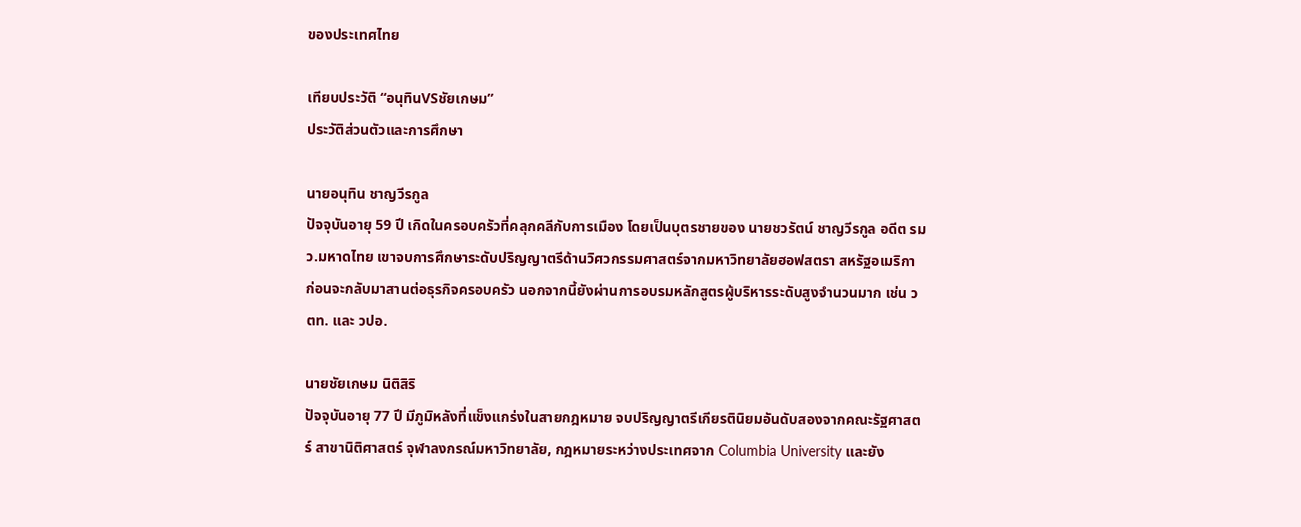ของประเทศไทย

เทียบประวัติ “อนุทินVSชัยเกษม”
ประวัติส่วนตัวและการศึกษา

นายอนุทิน ชาญวีรกูล
ปัจจุบันอายุ 59 ปี เกิดในครอบครัวที่คลุกคลีกับการเมือง โดยเป็นบุตรชายของ นายชวรัตน์ ชาญวีรกูล อดีต รมว.มหาดไทย เขาจบการศึกษาระดับปริญญาตรีด้านวิศวกรรมศาสตร์จากมหาวิทยาลัยฮอฟสตรา สหรัฐอเมริกา ก่อนจะกลับมาสานต่อธุรกิจครอบครัว นอกจากนี้ยังผ่านการอบรมหลักสูตรผู้บริหารระดับสูงจำนวนมาก เช่น วตท. และ วปอ.

นายชัยเกษม นิติสิริ
ปัจจุบันอายุ 77 ปี มีภูมิหลังที่แข็งแกร่งในสายกฎหมาย จบปริญญาตรีเกียรตินิยมอันดับสองจากคณะรัฐศาสตร์ สาขานิติศาสตร์ จุฬาลงกรณ์มหาวิทยาลัย, กฎหมายระหว่างประเทศจาก Columbia University และยัง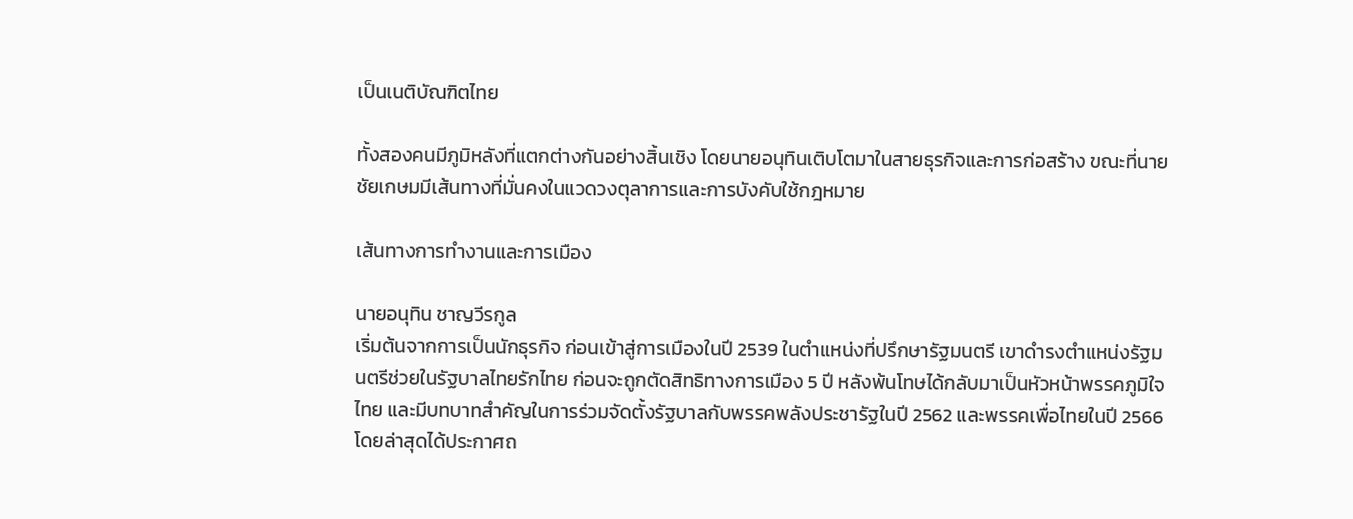เป็นเนติบัณฑิตไทย

ทั้งสองคนมีภูมิหลังที่แตกต่างกันอย่างสิ้นเชิง โดยนายอนุทินเติบโตมาในสายธุรกิจและการก่อสร้าง ขณะที่นายชัยเกษมมีเส้นทางที่มั่นคงในแวดวงตุลาการและการบังคับใช้กฎหมาย

เส้นทางการทำงานและการเมือง

นายอนุทิน ชาญวีรกูล
เริ่มต้นจากการเป็นนักธุรกิจ ก่อนเข้าสู่การเมืองในปี 2539 ในตำแหน่งที่ปรึกษารัฐมนตรี เขาดำรงตำแหน่งรัฐมนตรีช่วยในรัฐบาลไทยรักไทย ก่อนจะถูกตัดสิทธิทางการเมือง 5 ปี หลังพ้นโทษได้กลับมาเป็นหัวหน้าพรรคภูมิใจไทย และมีบทบาทสำคัญในการร่วมจัดตั้งรัฐบาลกับพรรคพลังประชารัฐในปี 2562 และพรรคเพื่อไทยในปี 2566 โดยล่าสุดได้ประกาศถ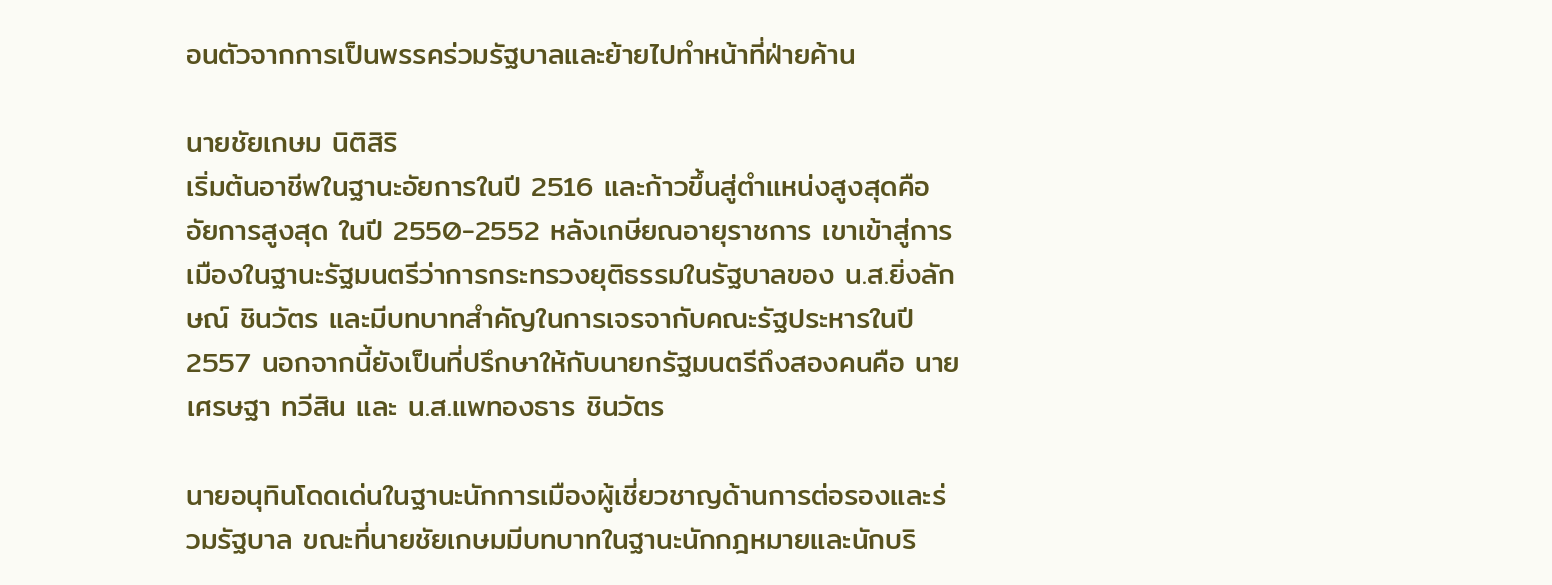อนตัวจากการเป็นพรรคร่วมรัฐบาลและย้ายไปทำหน้าที่ฝ่ายค้าน

นายชัยเกษม นิติสิริ
เริ่มต้นอาชีพในฐานะอัยการในปี 2516 และก้าวขึ้นสู่ตำแหน่งสูงสุดคือ อัยการสูงสุด ในปี 2550-2552 หลังเกษียณอายุราชการ เขาเข้าสู่การเมืองในฐานะรัฐมนตรีว่าการกระทรวงยุติธรรมในรัฐบาลของ น.ส.ยิ่งลักษณ์ ชินวัตร และมีบทบาทสำคัญในการเจรจากับคณะรัฐประหารในปี 2557 นอกจากนี้ยังเป็นที่ปรึกษาให้กับนายกรัฐมนตรีถึงสองคนคือ นายเศรษฐา ทวีสิน และ น.ส.แพทองธาร ชินวัตร

นายอนุทินโดดเด่นในฐานะนักการเมืองผู้เชี่ยวชาญด้านการต่อรองและร่วมรัฐบาล ขณะที่นายชัยเกษมมีบทบาทในฐานะนักกฎหมายและนักบริ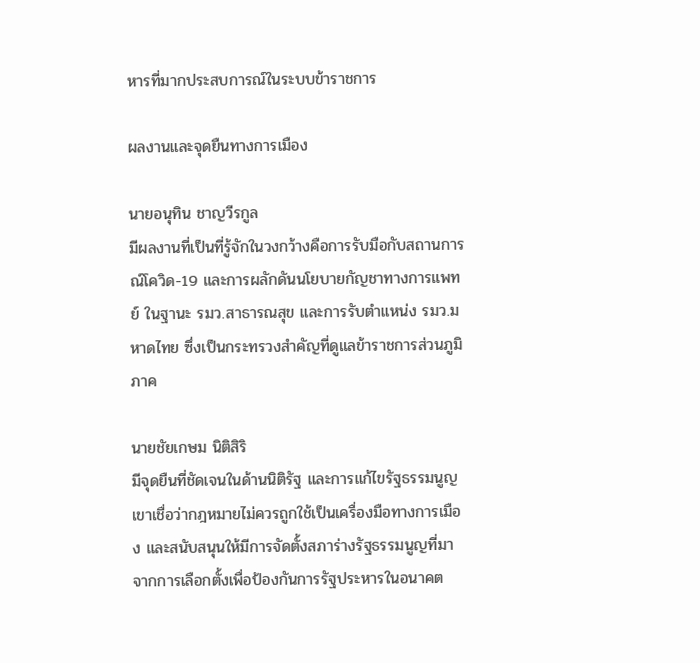หารที่มากประสบการณ์ในระบบข้าราชการ

ผลงานและจุดยืนทางการเมือง

นายอนุทิน ชาญวีรกูล
มีผลงานที่เป็นที่รู้จักในวงกว้างคือการรับมือกับสถานการณ์โควิด-19 และการผลักดันนโยบายกัญชาทางการแพทย์ ในฐานะ รมว.สาธารณสุข และการรับตำแหน่ง รมว.มหาดไทย ซึ่งเป็นกระทรวงสำคัญที่ดูแลข้าราชการส่วนภูมิภาค

นายชัยเกษม นิติสิริ
มีจุดยืนที่ชัดเจนในด้านนิติรัฐ และการแก้ไขรัฐธรรมนูญ เขาเชื่อว่ากฎหมายไม่ควรถูกใช้เป็นเครื่องมือทางการเมือง และสนับสนุนให้มีการจัดตั้งสภาร่างรัฐธรรมนูญที่มาจากการเลือกตั้งเพื่อป้องกันการรัฐประหารในอนาคต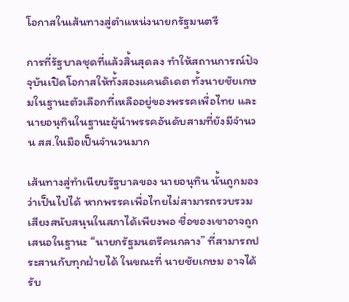โอกาสในเส้นทางสู่ตำแหน่งนายกรัฐมนตรี

การที่รัฐบาลชุดที่แล้วสิ้นสุดลง ทำให้สถานการณ์ปัจจุบันเปิดโอกาสให้ทั้งสองแคนดิเดต ทั้งนายชัยเกษมในฐานะตัวเลือกที่เหลืออยู่ของพรรคเพื่อไทย และนายอนุทินในฐานะผู้นำพรรคอันดับสามที่ยังมีจำนวน สส.ในมือเป็นจำนวนมาก

เส้นทางสู่ทำเนียบรัฐบาลของ นายอนุทิน นั้นถูกมองว่าเป็นไปได้ หากพรรคเพื่อไทยไม่สามารถรวบรวมเสียงสนับสนุนในสภาได้เพียงพอ ชื่อของเขาอาจถูกเสนอในฐานะ “นายกรัฐมนตรีคนกลาง” ที่สามารถประสานกับทุกฝ่ายได้ ในขณะที่ นายชัยเกษม อาจได้รับ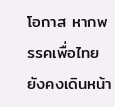โอกาส หากพรรคเพื่อไทยยังคงเดินหน้า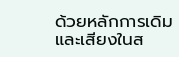ด้วยหลักการเดิม และเสียงในส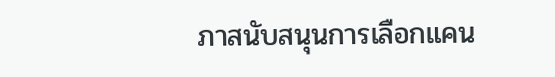ภาสนับสนุนการเลือกแคน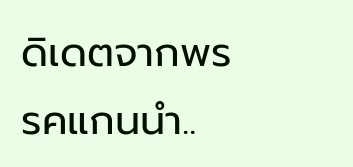ดิเดตจากพรรคแกนนำ..